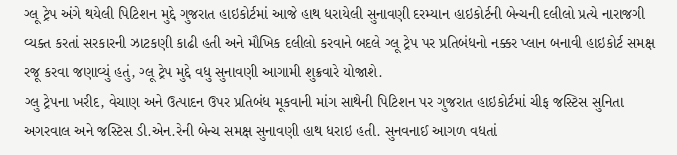ગ્લૂ ટ્રેપ અંગે થયેલી પિટિશન મુદ્દે ગુજરાત હાઇકોર્ટમાં આજે હાથ ધરાયેલી સુનાવણી દરમ્યાન હાઇકોર્ટની બેન્ચની દલીલો પ્રત્યે નારાજગી વ્યક્ત કરતાં સરકારની ઝાટકણી કાઢી હતી અને મૌખિક દલીલો કરવાને બદલે ગ્લૂ ટ્રેપ પર પ્રતિબંધનો નક્કર પ્લાન બનાવી હાઇકોર્ટ સમક્ષ રજૂ કરવા જણાવ્યું હતું, ગ્લૂ ટ્રેપ મુદ્દે વધુ સુનાવણી આગામી શુક્રવારે યોજાશે.
ગ્લુ ટ્રેપના ખરીદ, વેચાણ અને ઉત્પાદન ઉપર પ્રતિબંધ મૂકવાની માંગ સાથેની પિટિશન પર ગુજરાત હાઇકોર્ટમાં ચીફ જસ્ટિસ સુનિતા અગરવાલ અને જસ્ટિસ ડી.એન.રેની બેન્ચ સમક્ષ સુનાવણી હાથ ધરાઇ હતી. સુનવનાઈ આગળ વધતાં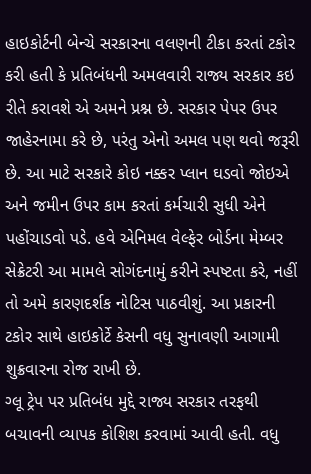હાઇકોર્ટની બેન્ચે સરકારના વલણની ટીકા કરતાં ટકોર કરી હતી કે પ્રતિબંધની અમલવારી રાજ્ય સરકાર કઇ રીતે કરાવશે એ અમને પ્રશ્ન છે. સરકાર પેપર ઉપર જાહેરનામા કરે છે, પરંતુ એનો અમલ પણ થવો જરૂરી છે. આ માટે સરકારે કોઇ નક્કર પ્લાન ઘડવો જોઇએ અને જમીન ઉપર કામ કરતાં કર્મચારી સુધી એને પહોંચાડવો પડે. હવે એનિમલ વેલ્ફેર બોર્ડના મેમ્બર સેક્રેટરી આ મામલે સોગંદનામું કરીને સ્પષ્ટતા કરે, નહીં તો અમે કારણદર્શક નોટિસ પાઠવીશું. આ પ્રકારની ટકોર સાથે હાઇકોર્ટે કેસની વધુ સુનાવણી આગામી શુક્રવારના રોજ રાખી છે.
ગ્લૂ ટ્રેપ પર પ્રતિબંધ મુદ્દે રાજ્ય સરકાર તરફથી બચાવની વ્યાપક કોશિશ કરવામાં આવી હતી. વધુ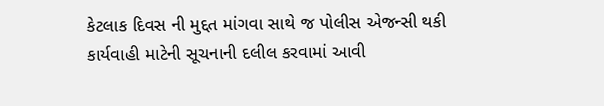કેટલાક દિવસ ની મુદ્દત માંગવા સાથે જ પોલીસ એજન્સી થકી કાર્યવાહી માટેની સૂચનાની દલીલ કરવામાં આવી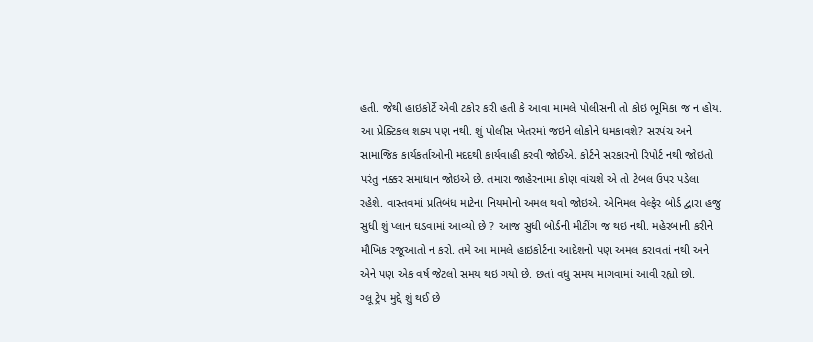હતી. જેથી હાઇકોર્ટે એવી ટકોર કરી હતી કે આવા મામલે પોલીસની તો કોઇ ભૂમિકા જ ન હોય. આ પ્રેક્ટિકલ શક્ય પણ નથી. શું પોલીસ ખેતરમાં જઇને લોકોને ધમકાવશે? સરપંચ અને સામાજિક કાર્યકર્તાઓની મદદથી કાર્યવાહી કરવી જોઈએ. કોર્ટને સરકારનો રિપોર્ટ નથી જોઇતો પરંતુ નક્કર સમાધાન જોઇએ છે. તમારા જાહેરનામા કોણ વાંચશે એ તો ટેબલ ઉપર પડેલા રહેશે. વાસ્તવમાં પ્રતિબંધ માટેના નિયમોનો અમલ થવો જોઇએ. એનિમલ વેલ્ફેર બોર્ડ દ્વારા હજુ સુધી શું પ્લાન ઘડવામાં આવ્યો છે ? આજ સુધી બોર્ડની મીટીંગ જ થઇ નથી. મહેરબાની કરીને મૌખિક રજૂઆતો ન કરો. તમે આ મામલે હાઇકોર્ટના આદેશનો પણ અમલ કરાવતાં નથી અને એને પણ એક વર્ષ જેટલો સમય થઇ ગયો છે. છતાં વધુ સમય માગવામાં આવી રહ્યો છો.
ગ્લૂ ટ્રેપ મુદ્દે શું થઈ છે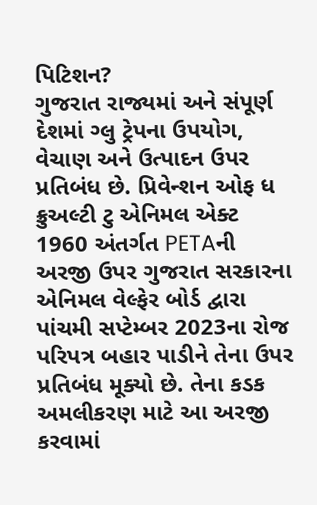પિટિશન?
ગુજરાત રાજ્યમાં અને સંપૂર્ણ દેશમાં ગ્લુ ટ્રેપના ઉપયોગ, વેચાણ અને ઉત્પાદન ઉપર પ્રતિબંધ છે. પ્રિવેન્શન ઓફ ધ ક્રુઅલ્ટી ટુ એનિમલ એક્ટ 1960 અંતર્ગત PETAની અરજી ઉપર ગુજરાત સરકારના એનિમલ વેલ્ફેર બોર્ડ દ્વારા પાંચમી સપ્ટેમ્બર 2023ના રોજ પરિપત્ર બહાર પાડીને તેના ઉપર પ્રતિબંધ મૂક્યો છે. તેના કડક અમલીકરણ માટે આ અરજી કરવામાં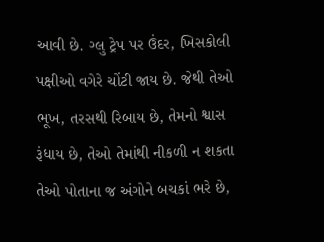આવી છે. ગ્લુ ટ્રેપ પર ઉંદર, ખિસકોલી પક્ષીઓ વગેરે ચોંટી જાય છે. જેથી તેઓ ભૂખ, તરસથી રિબાય છે, તેમનો શ્વાસ રૂંધાય છે, તેઓ તેમાંથી નીકળી ન શકતા તેઓ પોતાના જ અંગોને બચકાં ભરે છે,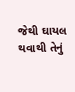જેથી ઘાયલ થવાથી તેનું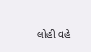લોહી વહે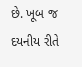છે. ખૂબ જ દયનીય રીતે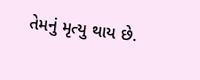તેમનું મૃત્યુ થાય છે.